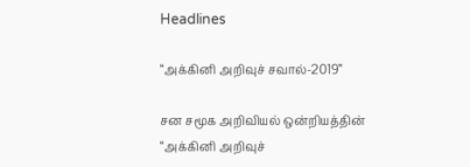Headlines

“அக்கினி அறிவுச் சவால்-2019”

சன சமூக அறிவியல் ஒன்றியத்தின் “அக்கினி அறிவுச்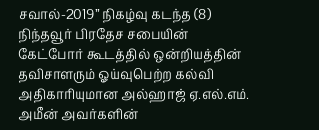சவால்-2019” நிகழ்வு கடந்த (8) நிந்தவூர் பிரதேச சபையின் கேட்போர் கூடத்தில் ஒன்றியத்தின் தவிசாளரும் ஓய்வுபெற்ற கல்வி அதிகாரியுமான அல்ஹாஜ் ஏ.எல்.எம். அமீன் அவர்களின்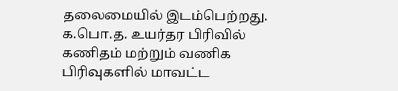தலைமையில் இடம்பெற்றது. க.பொ.த. உயர்தர பிரிவில் கணிதம் மற்றும் வணிக பிரிவுகளில் மாவட்ட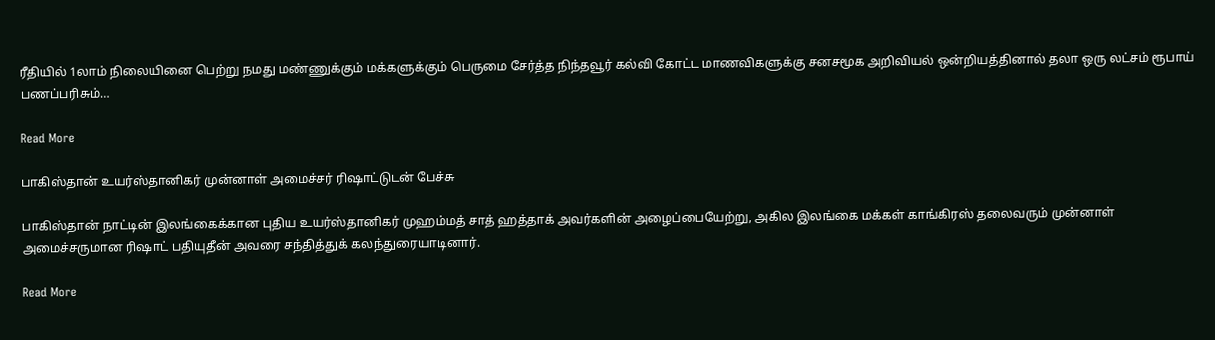ரீதியில் 1லாம் நிலையினை பெற்று நமது மண்ணுக்கும் மக்களுக்கும் பெருமை சேர்த்த நிந்தவூர் கல்வி கோட்ட மாணவிகளுக்கு சனசமூக அறிவியல் ஒன்றியத்தினால் தலா ஒரு லட்சம் ரூபாய் பணப்பரிசும்…

Read More

பாகிஸ்தான் உயர்ஸ்தானிகர் முன்னாள் அமைச்சர் ரிஷாட்டுடன் பேச்சு

பாகிஸ்தான் நாட்டின் இலங்கைக்கான புதிய உயர்ஸ்தானிகர் முஹம்மத் சாத் ஹத்தாக் அவர்களின் அழைப்பையேற்று, அகில இலங்கை மக்கள் காங்கிரஸ் தலைவரும் முன்னாள் அமைச்சருமான ரிஷாட் பதியுதீன் அவரை சந்தித்துக் கலந்துரையாடினார்.

Read More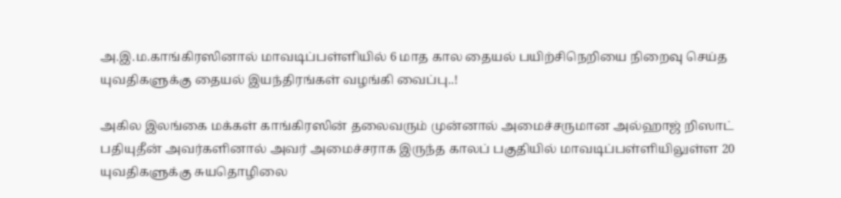அ.இ.ம.காங்கிரஸினால் மாவடிப்பள்ளியில் 6 மாத கால தையல் பயிற்சிநெறியை நிறைவு செய்த யுவதிகளுக்கு தையல் இயந்திரங்கள் வழங்கி வைப்பு..!

அகில இலங்கை மக்கள் காங்கிரஸின் தலைவரும் முன்னால் அமைச்சருமான அல்ஹாஜ் றிஸாட் பதியுதீன் அவர்களினால் அவர் அமைச்சராக இருந்த காலப் பகுதியில் மாவடிப்பள்ளியிலுள்ள 20 யுவதிகளுக்கு சுயதொழிலை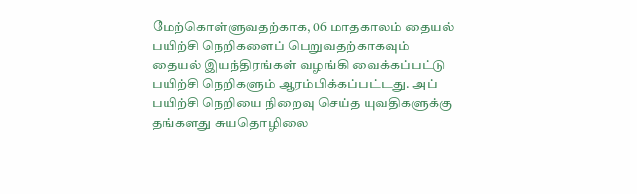மேற்கொள்ளுவதற்காக, 06 மாதகாலம் தையல் பயிற்சி நெறிகளைப் பெறுவதற்காகவும் தையல் இயந்திரங்கள் வழங்கி வைக்கப்பட்டு பயிற்சி நெறிகளும் ஆரம்பிக்கப்பட்டது. அப் பயிற்சி நெறியை நிறைவு செய்த யுவதிகளுக்கு தங்களது சுயதொழிலை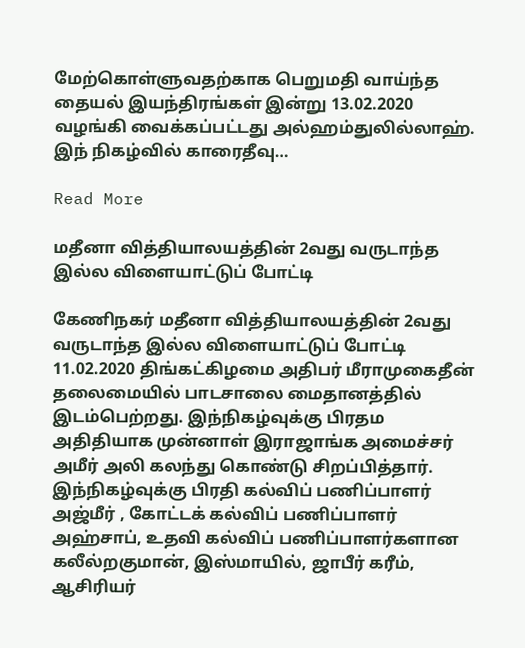மேற்கொள்ளுவதற்காக பெறுமதி வாய்ந்த தையல் இயந்திரங்கள் இன்று 13.02.2020 வழங்கி வைக்கப்பட்டது அல்ஹம்துலில்லாஹ். இந் நிகழ்வில் காரைதீவு…

Read More

மதீனா வித்தியாலயத்தின் 2வது வருடாந்த இல்ல விளையாட்டுப் போட்டி

கேணிநகர் மதீனா வித்தியாலயத்தின் 2வது வருடாந்த இல்ல விளையாட்டுப் போட்டி 11.02.2020 திங்கட்கிழமை அதிபர் மீராமுகைதீன் தலைமையில் பாடசாலை மைதானத்தில் இடம்பெற்றது. இந்நிகழ்வுக்கு பிரதம அதிதியாக முன்னாள் இராஜாங்க அமைச்சர் அமீர் அலி கலந்து கொண்டு சிறப்பித்தார். இந்நிகழ்வுக்கு பிரதி கல்விப் பணிப்பாளர் அஜ்மீர் , கோட்டக் கல்விப் பணிப்பாளர் அஹ்சாப், உதவி கல்விப் பணிப்பாளர்களான கலீல்றகுமான், இஸ்மாயில், ஜாபீர் கரீம், ஆசிரியர்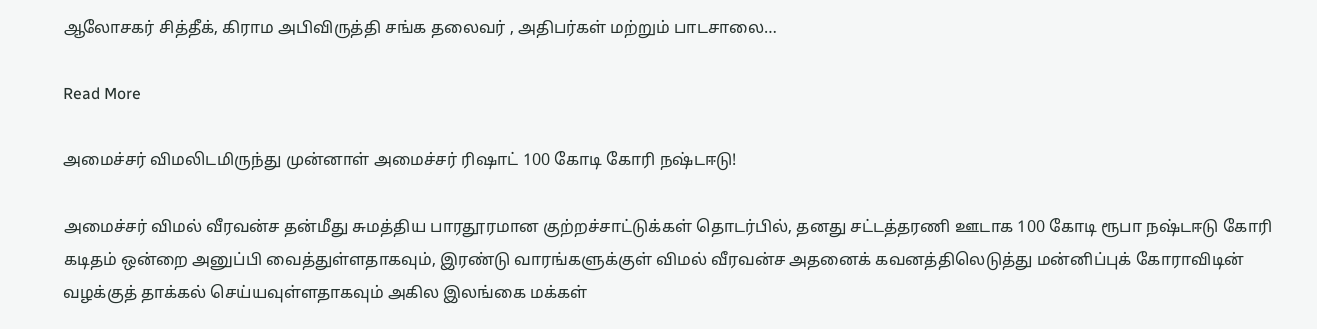ஆலோசகர் சித்தீக், கிராம அபிவிருத்தி சங்க தலைவர் , அதிபர்கள் மற்றும் பாடசாலை…

Read More

அமைச்சர் விமலிடமிருந்து முன்னாள் அமைச்சர் ரிஷாட் 100 கோடி கோரி நஷ்டஈடு!

அமைச்சர் விமல் வீரவன்ச தன்மீது சுமத்திய பாரதூரமான குற்றச்சாட்டுக்கள் தொடர்பில், தனது சட்டத்தரணி ஊடாக 100 கோடி ரூபா நஷ்டஈடு கோரி கடிதம் ஒன்றை அனுப்பி வைத்துள்ளதாகவும், இரண்டு வாரங்களுக்குள் விமல் வீரவன்ச அதனைக் கவனத்திலெடுத்து மன்னிப்புக் கோராவிடின் வழக்குத் தாக்கல் செய்யவுள்ளதாகவும் அகில இலங்கை மக்கள்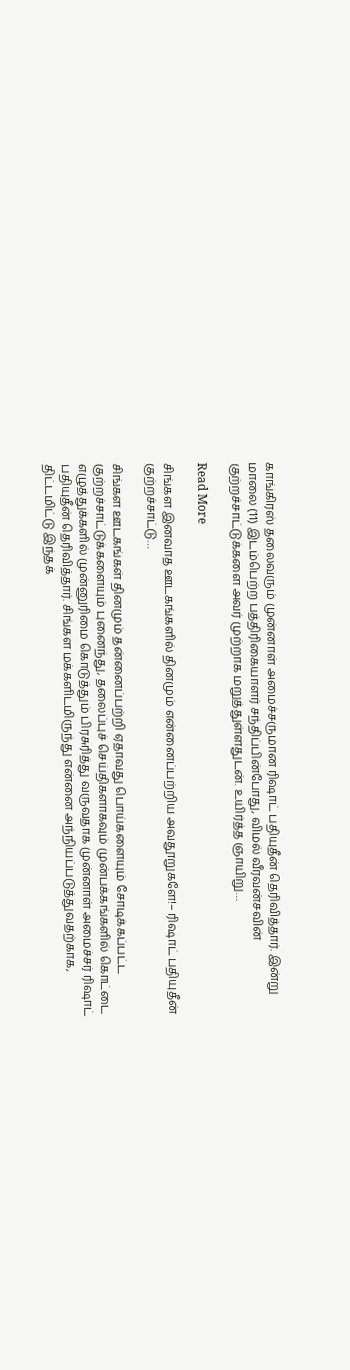காங்கிரஸ் தலைவரும் முன்னாள் அமைச்சருமான ரிஷாட் பதியுதீன் தெரிவித்தார். இன்று மாலை (11) இடம்பெற்ற பத்திரிகையாளர் சந்திப்பின்போது, விமல் வீரவன்சவின் குற்றச்சாட்டுக்களை அவர் முற்றாக மறுத்துள்ளதுடன். உயிர்த்த ஞாயிறு…

Read More

சிங்கள இனவாத ஊடகங்களில் தினமும் என்னைப்பற்றிய அவதூறுகளே!– ரிஷாட் பதியுதீன் குற்றச்சாட்டு…

சிங்கள ஊடகங்கள் தினமும் தன்னைப்பற்றி ஏதாவது பொய்களையும் சோடிக்கப்பட்ட குற்றச்சாட்டுக்களையும் புனைந்து, தலைப்புச் செய்திகளாகவும் முன்பக்கங்களில் கொட்டை  எழுத்துக்களில் முன்னுரிமை கொடுத்தும் பிரசுரித்து வருவதாக முன்னாள் அமைச்சர் ரிஷாட் பதியுதீன் தெரிவித்தார். சிங்கள மக்களிடமிருந்து என்னை அந்நியப்படுத்துவதற்காக, திட்டமிட்டு இந்தக்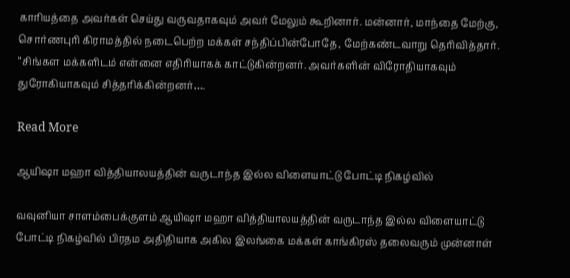காரியத்தை அவர்கள் செய்து வருவதாகவும் அவர் மேலும் கூறினார். மன்னார், மாந்தை மேற்கு, சொர்ணபுரி கிராமத்தில் நடைபெற்ற மக்கள் சந்திப்பின்போதே, மேற்கண்டவாறு தெரிவித்தார். “சிங்கள மக்களிடம் என்னை எதிரியாகக் காட்டுகின்றனர். அவர்களின் விரோதியாகவும் துரோகியாகவும் சித்தரிக்கின்றனர்….

Read More

ஆயிஷா மஹா வித்தியாலயத்தின் வருடாந்த இல்ல விளையாட்டு போட்டி நிகழ்வில்

வவுனியா சாளம்பைக்குளம் ஆயிஷா மஹா வித்தியாலயத்தின் வருடாந்த இல்ல விளையாட்டு போட்டி நிகழ்வில் பிரதம அதிதியாக அகில இலங்கை மக்கள் காங்கிரஸ் தலைவரும் முன்னாள்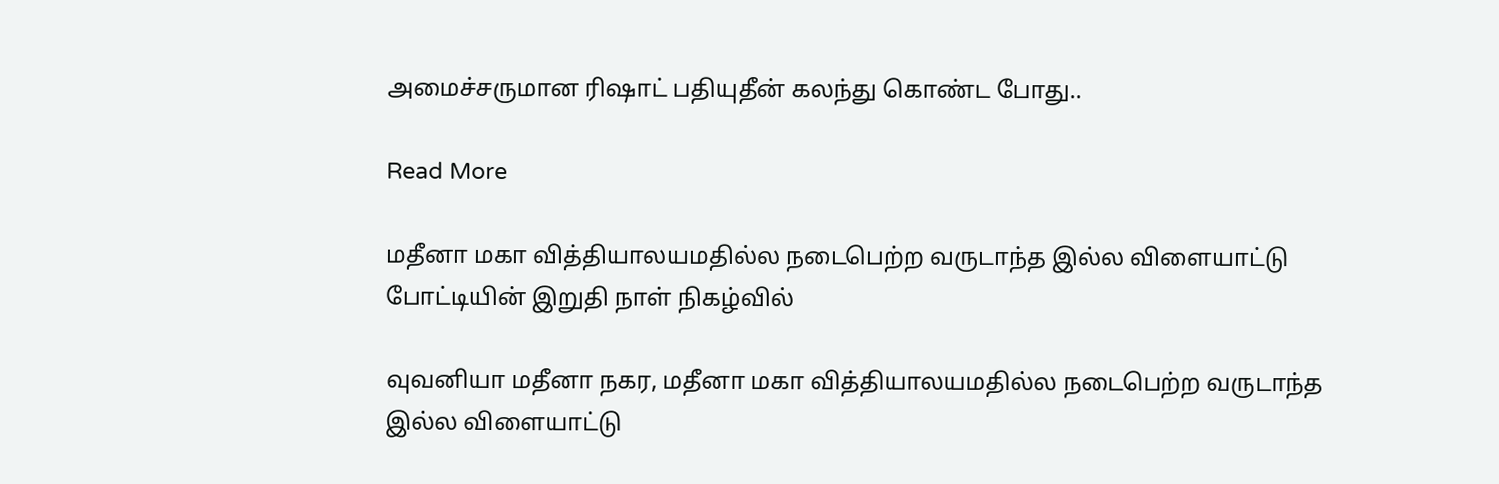அமைச்சருமான ரிஷாட் பதியுதீன் கலந்து கொண்ட போது..

Read More

மதீனா மகா வித்தியாலயமதில்ல நடைபெற்ற வருடாந்த இல்ல விளையாட்டு போட்டியின் இறுதி நாள் நிகழ்வில்

வுவனியா மதீனா நகர, மதீனா மகா வித்தியாலயமதில்ல நடைபெற்ற வருடாந்த இல்ல விளையாட்டு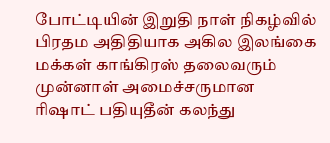போட்டியின் இறுதி நாள் நிகழ்வில் பிரதம அதிதியாக அகில இலங்கை மக்கள் காங்கிரஸ் தலைவரும் முன்னாள் அமைச்சருமான ரிஷாட் பதியுதீன் கலந்து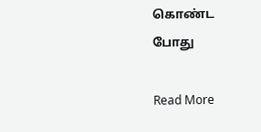கொண்ட போது

Read More